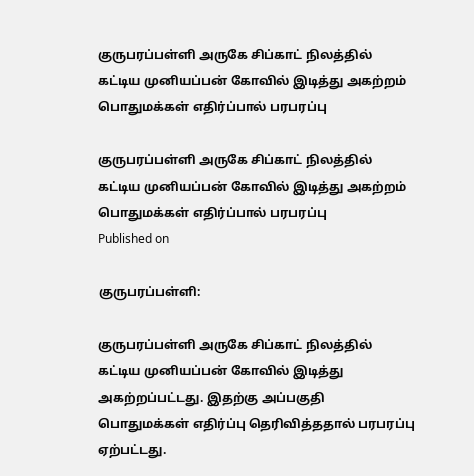குருபரப்பள்ளி அருகே சிப்காட் நிலத்தில் கட்டிய முனியப்பன் கோவில் இடித்து அகற்றம் பொதுமக்கள் எதிர்ப்பால் பரபரப்பு

குருபரப்பள்ளி அருகே சிப்காட் நிலத்தில் கட்டிய முனியப்பன் கோவில் இடித்து அகற்றம் பொதுமக்கள் எதிர்ப்பால் பரபரப்பு
Published on

குருபரப்பள்ளி:

குருபரப்பள்ளி அருகே சிப்காட் நிலத்தில் கட்டிய முனியப்பன் கோவில் இடித்து அகற்றப்பட்டது. இதற்கு அப்பகுதி பொதுமக்கள் எதிர்ப்பு தெரிவித்ததால் பரபரப்பு ஏற்பட்டது.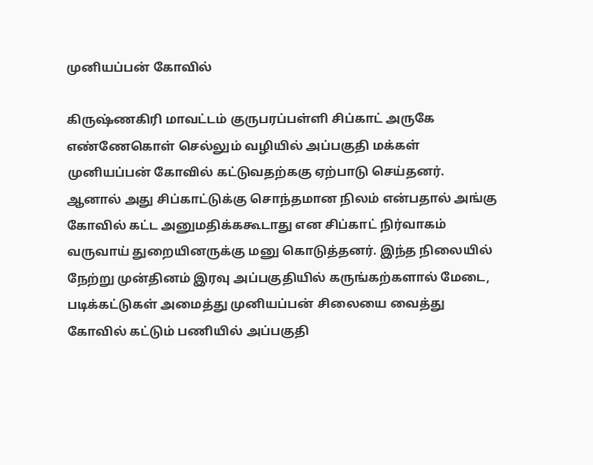முனியப்பன் கோவில்

கிருஷ்ணகிரி மாவட்டம் குருபரப்பள்ளி சிப்காட் அருகே எண்ணேகொள் செல்லும் வழியில் அப்பகுதி மக்கள் முனியப்பன் கோவில் கட்டுவதற்ககு ஏற்பாடு செய்தனர். ஆனால் அது சிப்காட்டுக்கு சொந்தமான நிலம் என்பதால் அங்கு கோவில் கட்ட அனுமதிக்ககூடாது என சிப்காட் நிர்வாகம் வருவாய் துறையினருக்கு மனு கொடுத்தனர். இந்த நிலையில் நேற்று முன்தினம் இரவு அப்பகுதியில் கருங்கற்களால் மேடை, படிக்கட்டுகள் அமைத்து முனியப்பன் சிலையை வைத்து கோவில் கட்டும் பணியில் அப்பகுதி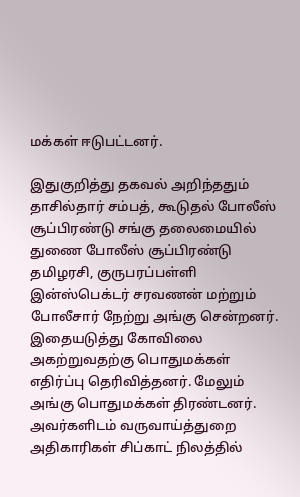மக்கள் ஈடுபட்டனர்.

இதுகுறித்து தகவல் அறிந்ததும் தாசில்தார் சம்பத், கூடுதல் போலீஸ் சூப்பிரண்டு சங்கு தலைமையில் துணை போலீஸ் சூப்பிரண்டு தமிழரசி, குருபரப்பள்ளி இன்ஸ்பெக்டர் சரவணன் மற்றும் போலீசார் நேற்று அங்கு சென்றனர். இதையடுத்து கோவிலை அகற்றுவதற்கு பொதுமக்கள் எதிர்ப்பு தெரிவித்தனர். மேலும் அங்கு பொதுமக்கள் திரண்டனர். அவர்களிடம் வருவாய்த்துறை அதிகாரிகள் சிப்காட் நிலத்தில்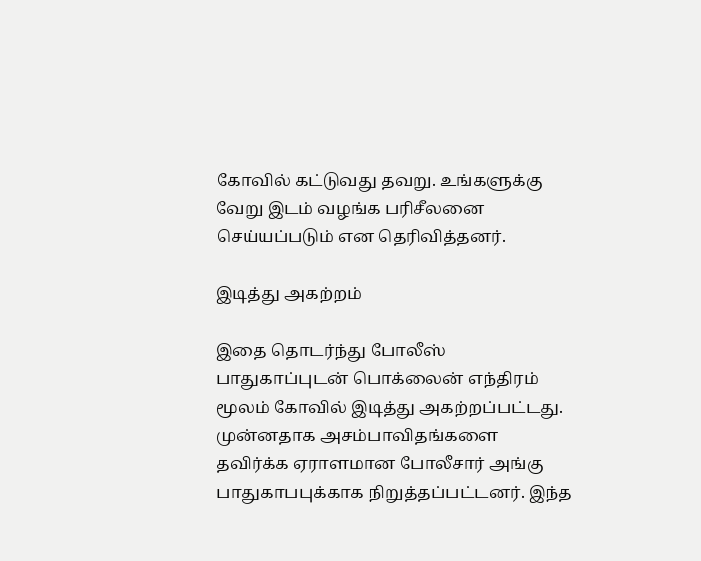கோவில் கட்டுவது தவறு. உங்களுக்கு வேறு இடம் வழங்க பரிசீலனை செய்யப்படும் என தெரிவித்தனர்.

இடித்து அகற்றம்

இதை தொடர்ந்து போலீஸ் பாதுகாப்புடன் பொக்லைன் எந்திரம் மூலம் கோவில் இடித்து அகற்றப்பட்டது. முன்னதாக அசம்பாவிதங்களை தவிர்க்க ஏராளமான போலீசார் அங்கு பாதுகாபபுக்காக நிறுத்தப்பட்டனர். இந்த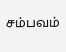சம்பவம்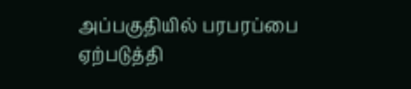அப்பகுதியில் பரபரப்பை ஏற்படுத்தி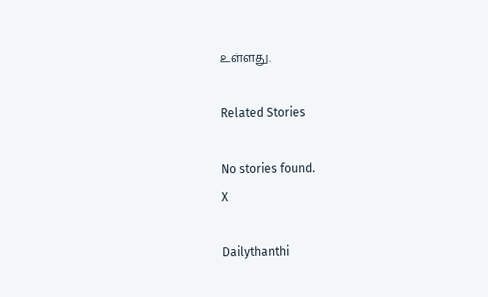உள்ளது.

Related Stories

No stories found.
X

Dailythanthi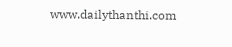www.dailythanthi.com